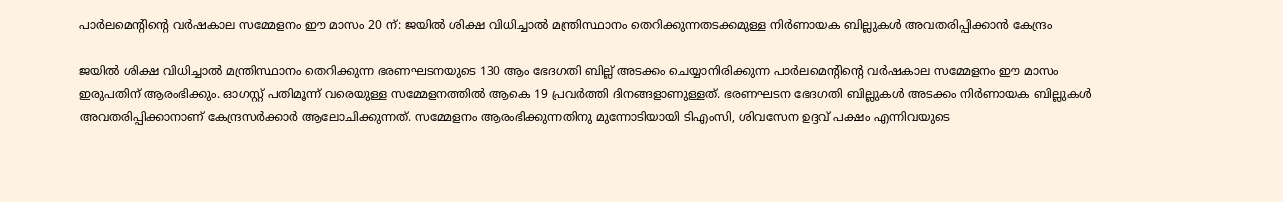പാർലമെന്റിന്റെ വർഷകാല സമ്മേളനം ഈ മാസം 20 ന്: ജയിൽ ശിക്ഷ വിധിച്ചാൽ മന്ത്രിസ്ഥാനം തെറിക്കുന്നതടക്കമുള്ള നിർണായക ബില്ലുകൾ അവതരിപ്പിക്കാൻ കേന്ദ്രം

ജയിൽ ശിക്ഷ വിധിച്ചാൽ മന്ത്രിസ്ഥാനം തെറിക്കുന്ന ഭരണഘടനയുടെ 130 ആം ഭേദഗതി ബില്ല് അടക്കം ചെയ്യാനിരിക്കുന്ന പാർലമെന്റിന്റെ വർഷകാല സമ്മേളനം ഈ മാസം ഇരുപതിന് ആരംഭിക്കും. ഓഗസ്റ്റ് പതിമൂന്ന് വരെയുള്ള സമ്മേളനത്തിൽ ആകെ 19 പ്രവർത്തി ദിനങ്ങളാണുള്ളത്. ഭരണഘടന ഭേദഗതി ബില്ലുകൾ അടക്കം നിർണായക ബില്ലുകൾ അവതരിപ്പിക്കാനാണ് കേന്ദ്രസർക്കാർ ആലോചിക്കുന്നത്. സമ്മേളനം ആരംഭിക്കുന്നതിനു മുന്നോടിയായി ടിഎംസി, ശിവസേന ഉദ്ദവ് പക്ഷം എന്നിവയുടെ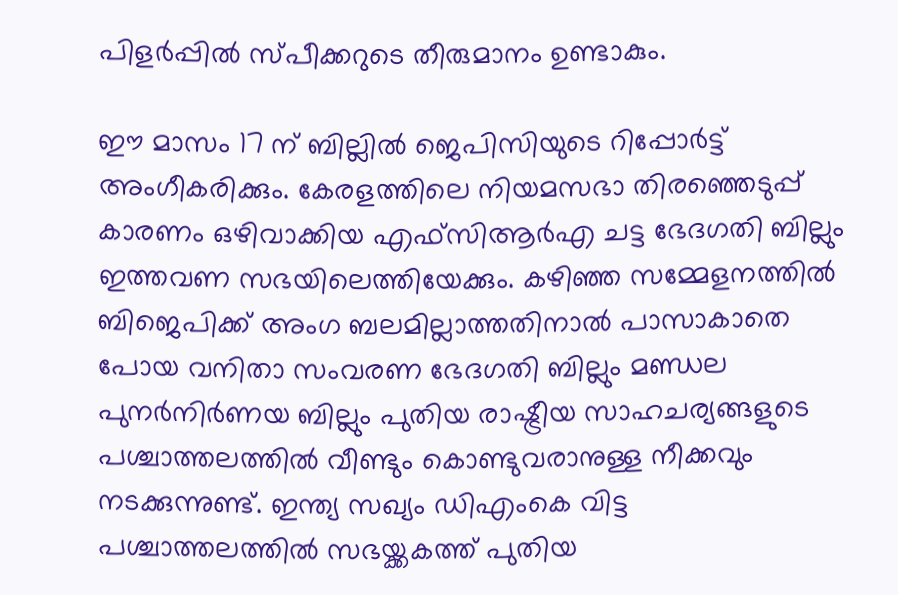പിളർപ്പിൽ സ്പീക്കറുടെ തീരുമാനം ഉണ്ടാകും.

ഈ മാസം 17 ന് ബില്ലിൽ ജെപിസിയുടെ റിപ്പോർട്ട് അംഗീകരിക്കും. കേരളത്തിലെ നിയമസഭാ തിരഞ്ഞെടുപ്പ് കാരണം ഒഴിവാക്കിയ എഫ്സിആർഎ ചട്ട ഭേദഗതി ബില്ലും ഇത്തവണ സഭയിലെത്തിയേക്കും. കഴിഞ്ഞ സമ്മേളനത്തിൽ ബിജെപിക്ക് അംഗ ബലമില്ലാത്തതിനാൽ പാസാകാതെ പോയ വനിതാ സംവരണ ഭേദഗതി ബില്ലും മണ്ഡല പുനർനിർണയ ബില്ലും പുതിയ രാഷ്ട്രീയ സാഹചര്യങ്ങളുടെ പശ്ചാത്തലത്തിൽ വീണ്ടും കൊണ്ടുവരാനുള്ള നീക്കവും നടക്കുന്നുണ്ട്. ഇന്ത്യ സഖ്യം ഡിഎംകെ വിട്ട പശ്ചാത്തലത്തിൽ സഭയ്ക്കകത്ത് പുതിയ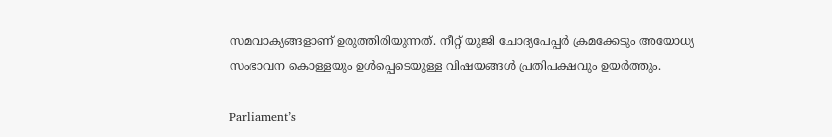സമവാക്യങ്ങളാണ് ഉരുത്തിരിയുന്നത്. നീറ്റ് യുജി ചോദ്യപേപ്പർ ക്രമക്കേടും അയോധ്യ സംഭാവന കൊള്ളയും ഉൾപ്പെടെയുള്ള വിഷയങ്ങൾ പ്രതിപക്ഷവും ഉയർത്തും.

Parliament’s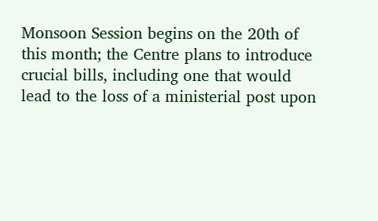Monsoon Session begins on the 20th of this month; the Centre plans to introduce crucial bills, including one that would lead to the loss of a ministerial post upon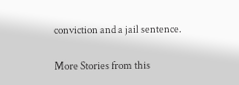conviction and a jail sentence.

More Stories from this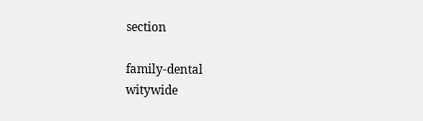section

family-dental
witywide